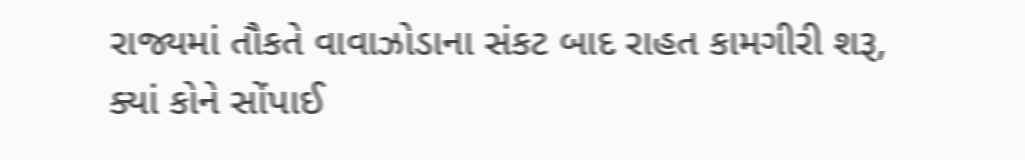રાજ્યમાં તૌકતે વાવાઝોડાના સંકટ બાદ રાહત કામગીરી શરૂ, ક્યાં કોને સોંપાઈ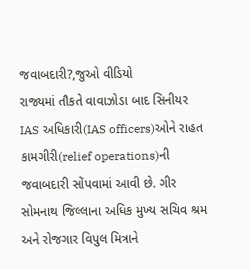જવાબદારી?,જુઓ વીડિયો
રાજ્યમાં તૌકતે વાવાઝોડા બાદ સિનીયર IAS અધિકારી(IAS officers)ઓને રાહત કામગીરી(relief operations)ની જવાબદારી સોંપવામાં આવી છે. ગીર સોમનાથ જિલ્લાના અધિક મુખ્ય સચિવ શ્રમ અને રોજગાર વિપુલ મિત્રાને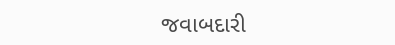જવાબદારી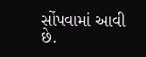સોંપવામાં આવી છે.